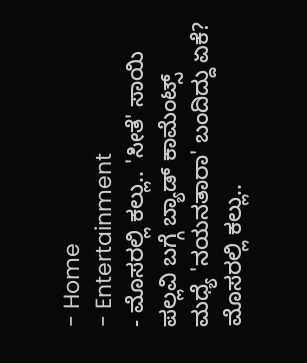- Home
- Entertainment
- ಮೊಸರಲ್ಲಿ ಕಲ್ಲು.. 'ಸೀತೆ' ಸಾಯಿ ಪಲ್ಲವಿ ಬಗ್ಗೆ ಬ್ಯಾಡ್ ಕಾಮೆಂಟ್ಸ್ ಮಧ್ಯೆ 'ನಯನತಾರಾ' ಬಂದಿದ್ದು ಏಕೆ?
ಮೊಸರಲ್ಲಿ ಕಲ್ಲು..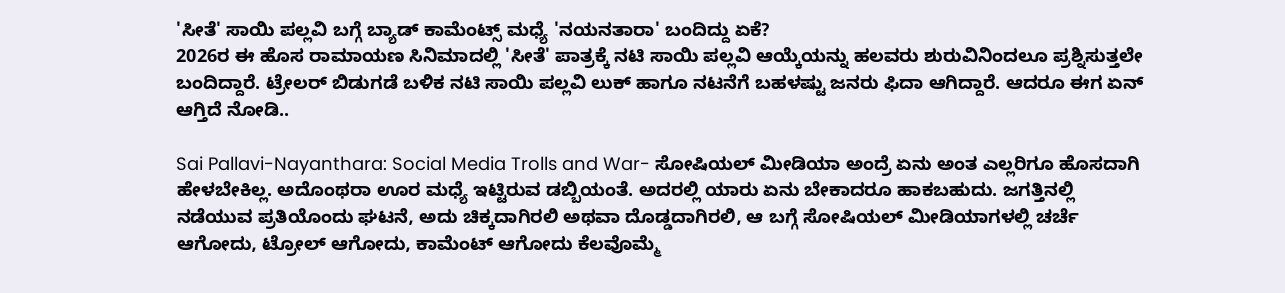'ಸೀತೆ' ಸಾಯಿ ಪಲ್ಲವಿ ಬಗ್ಗೆ ಬ್ಯಾಡ್ ಕಾಮೆಂಟ್ಸ್ ಮಧ್ಯೆ 'ನಯನತಾರಾ' ಬಂದಿದ್ದು ಏಕೆ?
2026ರ ಈ ಹೊಸ ರಾಮಾಯಣ ಸಿನಿಮಾದಲ್ಲಿ 'ಸೀತೆ' ಪಾತ್ರಕ್ಕೆ ನಟಿ ಸಾಯಿ ಪಲ್ಲವಿ ಆಯ್ಕೆಯನ್ನು ಹಲವರು ಶುರುವಿನಿಂದಲೂ ಪ್ರಶ್ನಿಸುತ್ತಲೇ ಬಂದಿದ್ದಾರೆ. ಟ್ರೇಲರ್ ಬಿಡುಗಡೆ ಬಳಿಕ ನಟಿ ಸಾಯಿ ಪಲ್ಲವಿ ಲುಕ್ ಹಾಗೂ ನಟನೆಗೆ ಬಹಳಷ್ಟು ಜನರು ಫಿದಾ ಆಗಿದ್ದಾರೆ. ಆದರೂ ಈಗ ಏನ್ ಆಗ್ತಿದೆ ನೋಡಿ..

Sai Pallavi-Nayanthara: Social Media Trolls and War- ಸೋಷಿಯಲ್ ಮೀಡಿಯಾ ಅಂದ್ರೆ ಏನು ಅಂತ ಎಲ್ಲರಿಗೂ ಹೊಸದಾಗಿ ಹೇಳಬೇಕಿಲ್ಲ. ಅದೊಂಥರಾ ಊರ ಮಧ್ಯೆ ಇಟ್ಟಿರುವ ಡಬ್ಬಿಯಂತೆ. ಅದರಲ್ಲಿ ಯಾರು ಏನು ಬೇಕಾದರೂ ಹಾಕಬಹುದು. ಜಗತ್ತಿನಲ್ಲಿ ನಡೆಯುವ ಪ್ರತಿಯೊಂದು ಘಟನೆ, ಅದು ಚಿಕ್ಕದಾಗಿರಲಿ ಅಥವಾ ದೊಡ್ಡದಾಗಿರಲಿ, ಆ ಬಗ್ಗೆ ಸೋಷಿಯಲ್ ಮೀಡಿಯಾಗಳಲ್ಲಿ ಚರ್ಚೆ ಆಗೋದು, ಟ್ರೋಲ್ ಆಗೋದು, ಕಾಮೆಂಟ್ ಆಗೋದು ಕೆಲವೊಮ್ಮೆ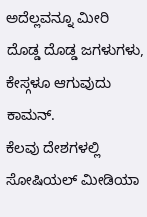ಅದೆಲ್ಲವನ್ನೂ ಮೀರಿ ದೊಡ್ಡ ದೊಡ್ಡ ಜಗಳುಗಳು, ಕೇಸ್ಗಳೂ ಆಗುವುದು ಕಾಮನ್.
ಕೆಲವು ದೇಶಗಳಲ್ಲಿ ಸೋಷಿಯಲ್ ಮೀಡಿಯಾ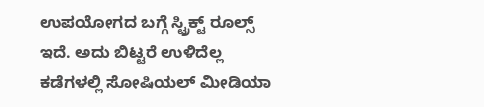ಉಪಯೋಗದ ಬಗ್ಗೆ ಸ್ಟ್ರಿಕ್ಟ್ ರೂಲ್ಸ್ ಇದೆ. ಅದು ಬಿಟ್ಟರೆ ಉಳಿದೆಲ್ಲ ಕಡೆಗಳಲ್ಲಿ ಸೋಷಿಯಲ್ ಮೀಡಿಯಾ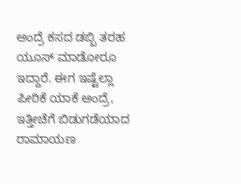ಅಂದ್ರೆ ಕಸದ ಡಬ್ಬಿ ತರಹ ಯೂಸ್ ಮಾಡೋರೂ ಇದ್ದಾರೆ. ಈಗ ಇಷ್ಟೆಲ್ಲಾ ಪೀಠಿಕೆ ಯಾಕೆ ಅಂದ್ರೆ, ಇತ್ತೀಚೆಗೆ ಬಿಡುಗಡೆಯಾದ ರಾಮಾಯಣ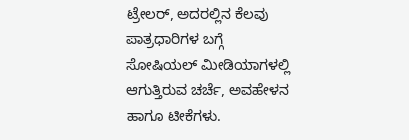ಟ್ರೇಲರ್, ಅದರಲ್ಲಿನ ಕೆಲವು ಪಾತ್ರಧಾರಿಗಳ ಬಗ್ಗೆ ಸೋಷಿಯಲ್ ಮೀಡಿಯಾಗಳಲ್ಲಿ ಆಗುತ್ತಿರುವ ಚರ್ಚೆ, ಅವಹೇಳನ ಹಾಗೂ ಟೀಕೆಗಳು.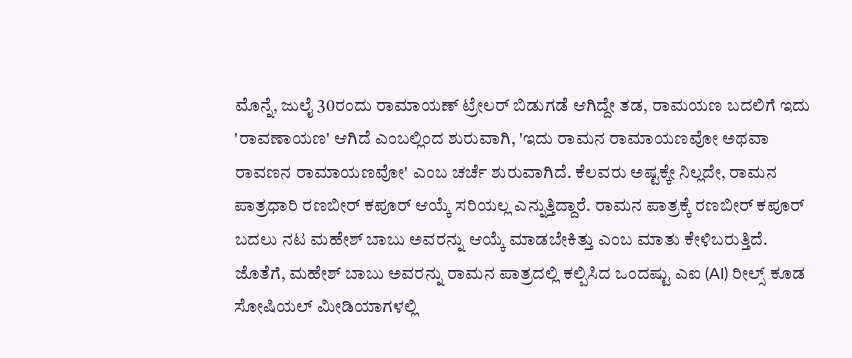ಮೊನ್ನೆ, ಜುಲೈ 30ರಂದು ರಾಮಾಯಣ್ ಟ್ರೇಲರ್ ಬಿಡುಗಡೆ ಆಗಿದ್ದೇ ತಡ, ರಾಮಯಣ ಬದಲಿಗೆ ಇದು 'ರಾವಣಾಯಣ' ಆಗಿದೆ ಎಂಬಲ್ಲಿಂದ ಶುರುವಾಗಿ, 'ಇದು ರಾಮನ ರಾಮಾಯಣವೋ ಅಥವಾ ರಾವಣನ ರಾಮಾಯಣವೋ' ಎಂಬ ಚರ್ಚೆ ಶುರುವಾಗಿದೆ. ಕೆಲವರು ಅಷ್ಟಕ್ಕೇ ನಿಲ್ಲದೇ, ರಾಮನ ಪಾತ್ರಧಾರಿ ರಣಬೀರ್ ಕಪೂರ್ ಆಯ್ಕೆ ಸರಿಯಲ್ಲ ಎನ್ನುತ್ತಿದ್ದಾರೆ. ರಾಮನ ಪಾತ್ರಕ್ಕೆ ರಣಬೀರ್ ಕಪೂರ್ ಬದಲು ನಟ ಮಹೇಶ್ ಬಾಬು ಅವರನ್ನು ಆಯ್ಕೆ ಮಾಡಬೇಕಿತ್ತು ಎಂಬ ಮಾತು ಕೇಳಿಬರುತ್ತಿದೆ. ಜೊತೆಗೆ, ಮಹೇಶ್ ಬಾಬು ಅವರನ್ನು ರಾಮನ ಪಾತ್ರದಲ್ಲಿ ಕಲ್ಪಿಸಿದ ಒಂದಷ್ಟು ಎಐ (AI) ರೀಲ್ಸ್ ಕೂಡ ಸೋಷಿಯಲ್ ಮೀಡಿಯಾಗಳಲ್ಲಿ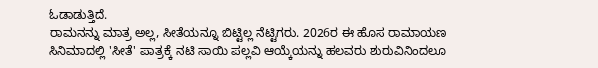ಓಡಾಡುತ್ತಿದೆ.
ರಾಮನನ್ನು ಮಾತ್ರ ಅಲ್ಲ, ಸೀತೆಯನ್ನೂ ಬಿಟ್ಟಿಲ್ಲ ನೆಟ್ಟಿಗರು. 2026ರ ಈ ಹೊಸ ರಾಮಾಯಣ ಸಿನಿಮಾದಲ್ಲಿ 'ಸೀತೆ' ಪಾತ್ರಕ್ಕೆ ನಟಿ ಸಾಯಿ ಪಲ್ಲವಿ ಆಯ್ಕೆಯನ್ನು ಹಲವರು ಶುರುವಿನಿಂದಲೂ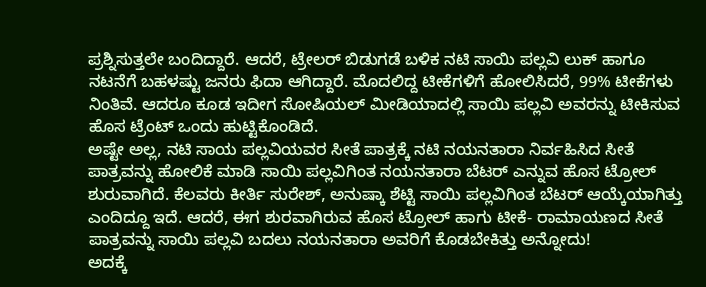ಪ್ರಶ್ನಿಸುತ್ತಲೇ ಬಂದಿದ್ದಾರೆ. ಆದರೆ, ಟ್ರೇಲರ್ ಬಿಡುಗಡೆ ಬಳಿಕ ನಟಿ ಸಾಯಿ ಪಲ್ಲವಿ ಲುಕ್ ಹಾಗೂ ನಟನೆಗೆ ಬಹಳಷ್ಟು ಜನರು ಫಿದಾ ಆಗಿದ್ದಾರೆ. ಮೊದಲಿದ್ದ ಟೀಕೆಗಳಿಗೆ ಹೋಲಿಸಿದರೆ, 99% ಟೀಕೆಗಳು ನಿಂತಿವೆ. ಆದರೂ ಕೂಡ ಇದೀಗ ಸೋಷಿಯಲ್ ಮೀಡಿಯಾದಲ್ಲಿ ಸಾಯಿ ಪಲ್ಲವಿ ಅವರನ್ನು ಟೀಕಿಸುವ ಹೊಸ ಟ್ರೆಂಟ್ ಒಂದು ಹುಟ್ಟಿಕೊಂಡಿದೆ.
ಅಷ್ಟೇ ಅಲ್ಲ, ನಟಿ ಸಾಯ ಪಲ್ಲವಿಯವರ ಸೀತೆ ಪಾತ್ರಕ್ಕೆ ನಟಿ ನಯನತಾರಾ ನಿರ್ವಹಿಸಿದ ಸೀತೆ ಪಾತ್ರವನ್ನು ಹೋಲಿಕೆ ಮಾಡಿ ಸಾಯಿ ಪಲ್ಲವಿಗಿಂತ ನಯನತಾರಾ ಬೆಟರ್ ಎನ್ನುವ ಹೊಸ ಟ್ರೋಲ್ ಶುರುವಾಗಿದೆ. ಕೆಲವರು ಕೀರ್ತಿ ಸುರೇಶ್, ಅನುಷ್ಕಾ ಶೆಟ್ಟಿ ಸಾಯಿ ಪಲ್ಲವಿಗಿಂತ ಬೆಟರ್ ಆಯ್ಕೆಯಾಗಿತ್ತು ಎಂದಿದ್ದೂ ಇದೆ. ಆದರೆ, ಈಗ ಶುರವಾಗಿರುವ ಹೊಸ ಟ್ರೋಲ್ ಹಾಗು ಟೀಕೆ- ರಾಮಾಯಣದ ಸೀತೆ ಪಾತ್ರವನ್ನು ಸಾಯಿ ಪಲ್ಲವಿ ಬದಲು ನಯನತಾರಾ ಅವರಿಗೆ ಕೊಡಬೇಕಿತ್ತು ಅನ್ನೋದು!
ಅದಕ್ಕೆ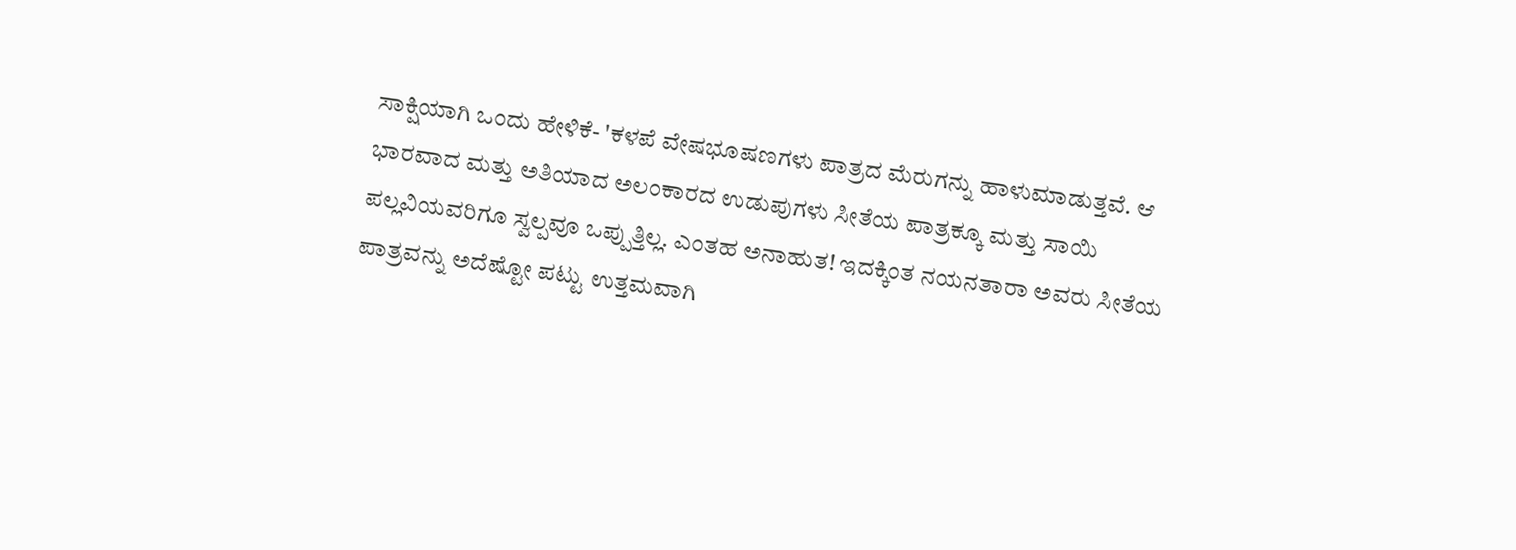ಸಾಕ್ಷಿಯಾಗಿ ಒಂದು ಹೇಳಿಕೆ- 'ಕಳಪೆ ವೇಷಭೂಷಣಗಳು ಪಾತ್ರದ ಮೆರುಗನ್ನು ಹಾಳುಮಾಡುತ್ತವೆ. ಆ ಭಾರವಾದ ಮತ್ತು ಅತಿಯಾದ ಅಲಂಕಾರದ ಉಡುಪುಗಳು ಸೀತೆಯ ಪಾತ್ರಕ್ಕೂ ಮತ್ತು ಸಾಯಿ ಪಲ್ಲವಿಯವರಿಗೂ ಸ್ವಲ್ಪವೂ ಒಪ್ಪುತ್ತಿಲ್ಲ. ಎಂತಹ ಅನಾಹುತ! ಇದಕ್ಕಿಂತ ನಯನತಾರಾ ಅವರು ಸೀತೆಯ ಪಾತ್ರವನ್ನು ಅದೆಷ್ಟೋ ಪಟ್ಟು ಉತ್ತಮವಾಗಿ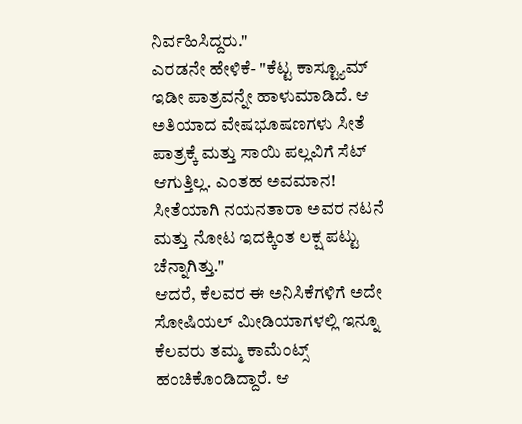ನಿರ್ವಹಿಸಿದ್ದರು."
ಎರಡನೇ ಹೇಳಿಕೆ- "ಕೆಟ್ಟ ಕಾಸ್ಟ್ಯೂಮ್ ಇಡೀ ಪಾತ್ರವನ್ನೇ ಹಾಳುಮಾಡಿದೆ. ಆ ಅತಿಯಾದ ವೇಷಭೂಷಣಗಳು ಸೀತೆ ಪಾತ್ರಕ್ಕೆ ಮತ್ತು ಸಾಯಿ ಪಲ್ಲವಿಗೆ ಸೆಟ್ ಆಗುತ್ತಿಲ್ಲ. ಎಂತಹ ಅವಮಾನ! ಸೀತೆಯಾಗಿ ನಯನತಾರಾ ಅವರ ನಟನೆ ಮತ್ತು ನೋಟ ಇದಕ್ಕಿಂತ ಲಕ್ಷ ಪಟ್ಟು ಚೆನ್ನಾಗಿತ್ತು."
ಆದರೆ, ಕೆಲವರ ಈ ಅನಿಸಿಕೆಗಳಿಗೆ ಅದೇ ಸೋಷಿಯಲ್ ಮೀಡಿಯಾಗಳಲ್ಲಿ ಇನ್ನೂ ಕೆಲವರು ತಮ್ಮ ಕಾಮೆಂಟ್ಸ್ ಹಂಚಿಕೊಂಡಿದ್ದಾರೆ. ಆ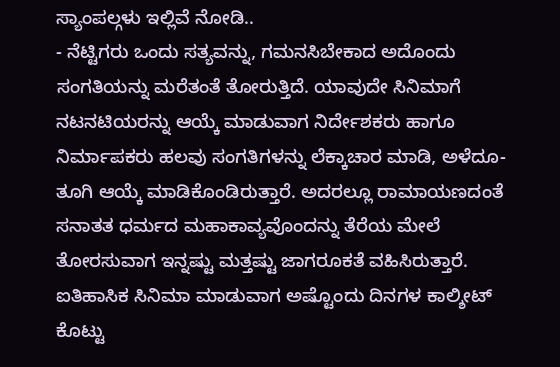ಸ್ಯಾಂಪಲ್ಗಳು ಇಲ್ಲಿವೆ ನೋಡಿ..
- ನೆಟ್ಟಿಗರು ಒಂದು ಸತ್ಯವನ್ನು, ಗಮನಸಿಬೇಕಾದ ಅದೊಂದು ಸಂಗತಿಯನ್ನು ಮರೆತಂತೆ ತೋರುತ್ತಿದೆ. ಯಾವುದೇ ಸಿನಿಮಾಗೆ ನಟನಟಿಯರನ್ನು ಆಯ್ಕೆ ಮಾಡುವಾಗ ನಿರ್ದೇಶಕರು ಹಾಗೂ ನಿರ್ಮಾಪಕರು ಹಲವು ಸಂಗತಿಗಳನ್ನು ಲೆಕ್ಕಾಚಾರ ಮಾಡಿ, ಅಳೆದೂ-ತೂಗಿ ಆಯ್ಕೆ ಮಾಡಿಕೊಂಡಿರುತ್ತಾರೆ. ಅದರಲ್ಲೂ ರಾಮಾಯಣದಂತೆ ಸನಾತತ ಧರ್ಮದ ಮಹಾಕಾವ್ಯವೊಂದನ್ನು ತೆರೆಯ ಮೇಲೆ ತೋರಸುವಾಗ ಇನ್ನಷ್ಟು ಮತ್ತಷ್ಟು ಜಾಗರೂಕತೆ ವಹಿಸಿರುತ್ತಾರೆ. ಐತಿಹಾಸಿಕ ಸಿನಿಮಾ ಮಾಡುವಾಗ ಅಷ್ಟೊಂದು ದಿನಗಳ ಕಾಲ್ಶೀಟ್ ಕೊಟ್ಟು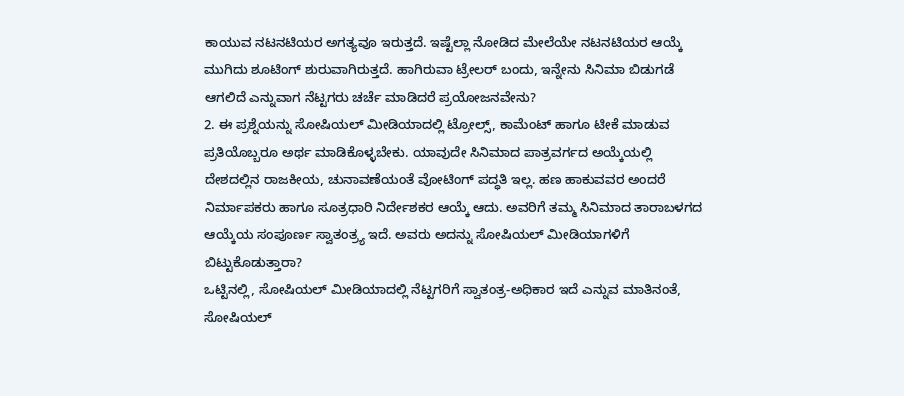ಕಾಯುವ ನಟನಟಿಯರ ಅಗತ್ಯವೂ ಇರುತ್ತದೆ. ಇಷ್ಟೆಲ್ಲಾ ನೋಡಿದ ಮೇಲೆಯೇ ನಟನಟಿಯರ ಆಯ್ಕೆ ಮುಗಿದು ಶೂಟಿಂಗ್ ಶುರುವಾಗಿರುತ್ತದೆ. ಹಾಗಿರುವಾ ಟ್ರೇಲರ್ ಬಂದು, ಇನ್ನೇನು ಸಿನಿಮಾ ಬಿಡುಗಡೆ ಆಗಲಿದೆ ಎನ್ನುವಾಗ ನೆಟ್ಟಗರು ಚರ್ಚೆ ಮಾಡಿದರೆ ಪ್ರಯೋಜನವೇನು?
2. ಈ ಪ್ರಶ್ನೆಯನ್ನು ಸೋಷಿಯಲ್ ಮೀಡಿಯಾದಲ್ಲಿ ಟ್ರೋಲ್ಸ್, ಕಾಮೆಂಟ್ ಹಾಗೂ ಟೀಕೆ ಮಾಡುವ ಪ್ರತಿಯೊಬ್ಬರೂ ಅರ್ಥ ಮಾಡಿಕೊಳ್ಳಬೇಕು. ಯಾವುದೇ ಸಿನಿಮಾದ ಪಾತ್ರವರ್ಗದ ಅಯ್ಕೆಯಲ್ಲಿ ದೇಶದಲ್ಲಿನ ರಾಜಕೀಯ, ಚುನಾವಣೆಯಂತೆ ವೋಟಿಂಗ್ ಪದ್ಧತಿ ಇಲ್ಲ. ಹಣ ಹಾಕುವವರ ಅಂದರೆ ನಿರ್ಮಾಪಕರು ಹಾಗೂ ಸೂತ್ರಧಾರಿ ನಿರ್ದೇಶಕರ ಆಯ್ಕೆ ಆದು. ಅವರಿಗೆ ತಮ್ಮ ಸಿನಿಮಾದ ತಾರಾಬಳಗದ ಆಯ್ಕೆಯ ಸಂಪೂರ್ಣ ಸ್ವಾತಂತ್ರ್ಯ ಇದೆ. ಅವರು ಅದನ್ನು ಸೋಷಿಯಲ್ ಮೀಡಿಯಾಗಳಿಗೆ ಬಿಟ್ಟುಕೊಡುತ್ತಾರಾ?
ಒಟ್ಟಿನಲ್ಲಿ, ಸೋಷಿಯಲ್ ಮೀಡಿಯಾದಲ್ಲಿ ನೆಟ್ಟಗರಿಗೆ ಸ್ವಾತಂತ್ರ-ಅಧಿಕಾರ ಇದೆ ಎನ್ನುವ ಮಾತಿನಂತೆ, ಸೋಷಿಯಲ್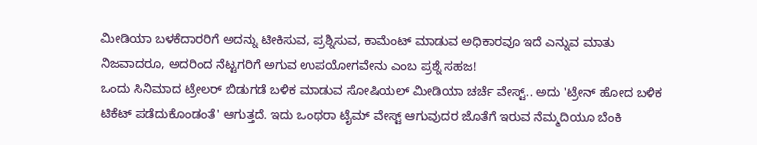ಮೀಡಿಯಾ ಬಳಕೆದಾರರಿಗೆ ಅದನ್ನು ಟೀಕಿಸುವ, ಪ್ರಶ್ನಿಸುವ, ಕಾಮೆಂಟ್ ಮಾಡುವ ಅಧಿಕಾರವೂ ಇದೆ ಎನ್ನುವ ಮಾತು ನಿಜವಾದರೂ, ಅದರಿಂದ ನೆಟ್ಟಗರಿಗೆ ಅಗುವ ಉಪಯೋಗವೇನು ಎಂಬ ಪ್ರಶ್ನೆ ಸಹಜ!
ಒಂದು ಸಿನಿಮಾದ ಟ್ರೇಲರ್ ಬಿಡುಗಡೆ ಬಳಿಕ ಮಾಡುವ ಸೋಷಿಯಲ್ ಮೀಡಿಯಾ ಚರ್ಚೆ ವೇಸ್ಟ್.. ಅದು 'ಟ್ರೇನ್ ಹೋದ ಬಳಿಕ ಟಿಕೆಟ್ ಪಡೆದುಕೊಂಡಂತೆ' ಆಗುತ್ತದೆ. ಇದು ಒಂಥರಾ ಟೈಮ್ ವೇಸ್ಟ್ ಆಗುವುದರ ಜೊತೆಗೆ ಇರುವ ನೆಮ್ಮದಿಯೂ ಬೆಂಕಿ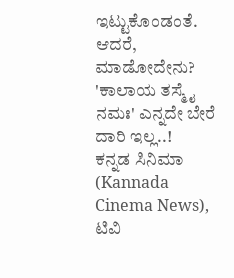ಇಟ್ಟುಕೊಂಡಂತೆ. ಆದರೆ, ಮಾಡೋದೇನು? 'ಕಾಲಾಯ ತಸ್ಮೈ ನಮಃ' ಎನ್ನದೇ ಬೇರೆ ದಾರಿ ಇಲ್ಲ..!
ಕನ್ನಡ ಸಿನಿಮಾ (Kannada Cinema News), ಟಿವಿ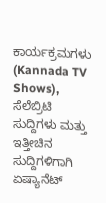ಕಾರ್ಯಕ್ರಮಗಳು (Kannada TV Shows), ಸೆಲೆಬ್ರಿಟಿ ಸುದ್ದಿಗಳು ಮತ್ತು ಇತ್ತೀಚಿನ ಸುದ್ದಿಗಳಿಗಾಗಿ ಏಷ್ಯಾನೆಟ್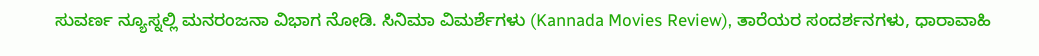ಸುವರ್ಣ ನ್ಯೂಸ್ನಲ್ಲಿ ಮನರಂಜನಾ ವಿಭಾಗ ನೋಡಿ. ಸಿನಿಮಾ ವಿಮರ್ಶೆಗಳು (Kannada Movies Review), ತಾರೆಯರ ಸಂದರ್ಶನಗಳು, ಧಾರಾವಾಹಿ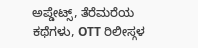ಅಪ್ಡೇಟ್ಸ್, ತೆರೆಮರೆಯ ಕಥೆಗಳು, OTT ರಿಲೀಸ್ಗಳ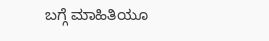ಬಗ್ಗೆ ಮಾಹಿತಿಯೂ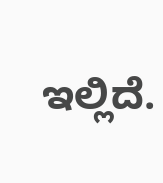ಇಲ್ಲಿದೆ.